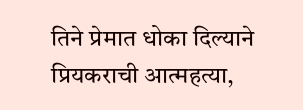तिने प्रेमात धोका दिल्याने प्रियकराची आत्महत्या,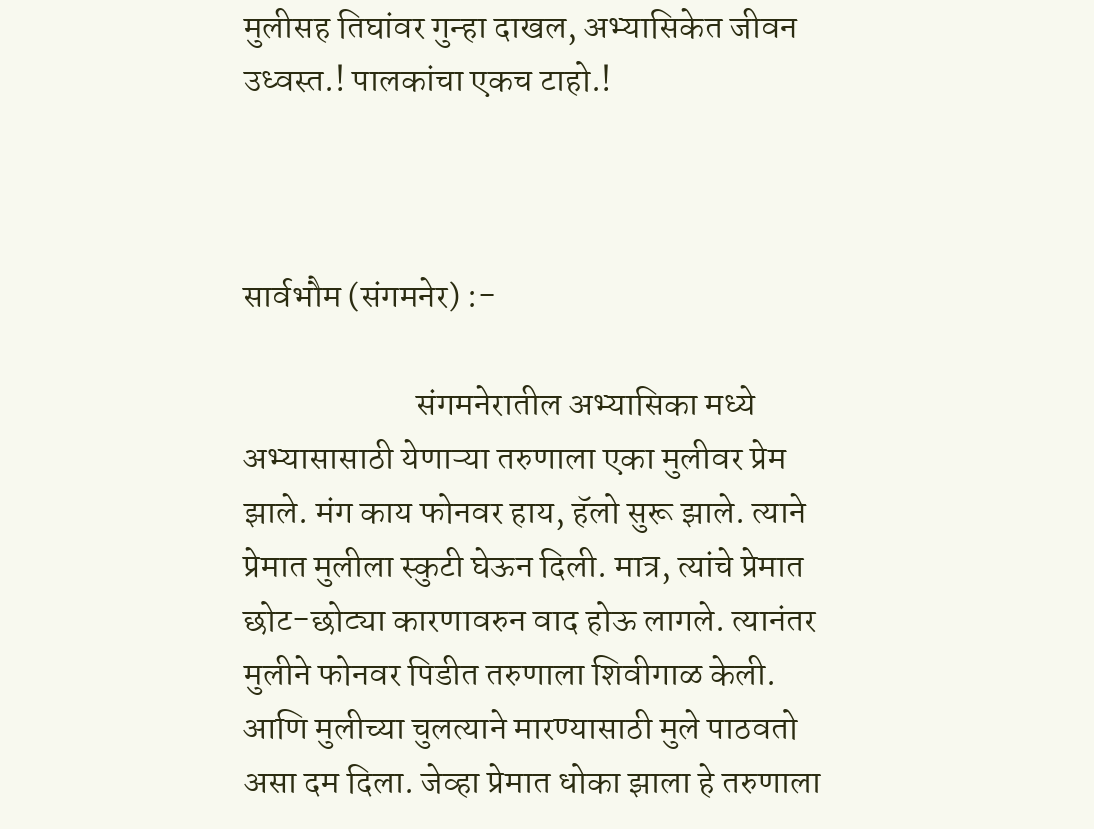मुलीसह तिघांवर गुन्हा दाखल, अभ्यासिकेत जीवन उध्वस्त.! पालकांचा एकच टाहो.!



सार्वभौम (संगमनेर) :-

                         संगमनेरातील अभ्यासिका मध्ये अभ्यासासाठी येणाऱ्या तरुणाला एका मुलीवर प्रेम झाले. मंग काय फोनवर हाय, हॅलो सुरू झाले. त्याने प्रेमात मुलीला स्कुटी घेऊन दिली. मात्र, त्यांचे प्रेमात छोट-छोट्या कारणावरुन वाद होऊ लागले. त्यानंतर मुलीने फोनवर पिडीत तरुणाला शिवीगाळ केली. आणि मुलीच्या चुलत्याने मारण्यासाठी मुले पाठवतो असा दम दिला. जेव्हा प्रेमात धोका झाला हे तरुणाला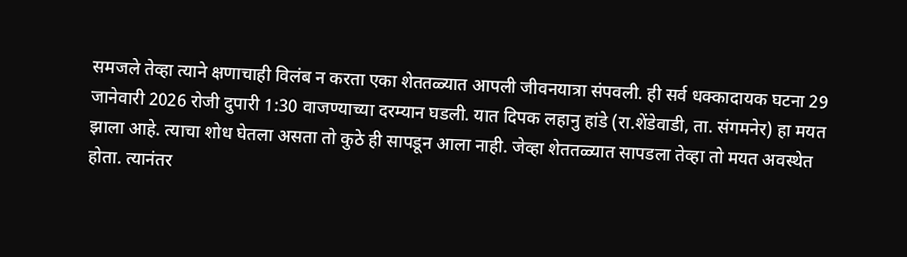समजले तेव्हा त्याने क्षणाचाही विलंब न करता एका शेततळ्यात आपली जीवनयात्रा संपवली. ही सर्व धक्कादायक घटना 29 जानेवारी 2026 रोजी दुपारी 1:30 वाजण्याच्या दरम्यान घडली. यात दिपक लहानु हांडे (रा.शेंडेवाडी, ता. संगमनेर) हा मयत झाला आहे. त्याचा शोध घेतला असता तो कुठे ही सापडून आला नाही. जेव्हा शेततळ्यात सापडला तेव्हा तो मयत अवस्थेत होता. त्यानंतर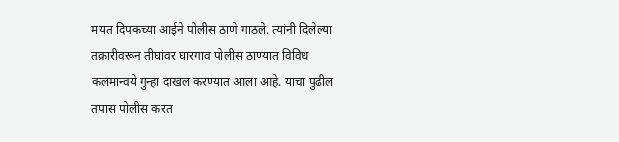मयत दिपकच्या आईने पोलीस ठाणे गाठले. त्यांनी दिलेल्या तक्रारीवरून तीघांवर घारगाव पोलीस ठाण्यात विविध कलमान्वये गुन्हा दाखल करण्यात आला आहे. याचा पुढील तपास पोलीस करत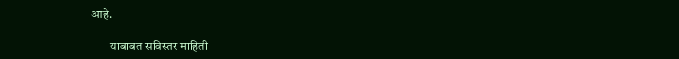आहे.

        याबाबत सविस्तर माहिती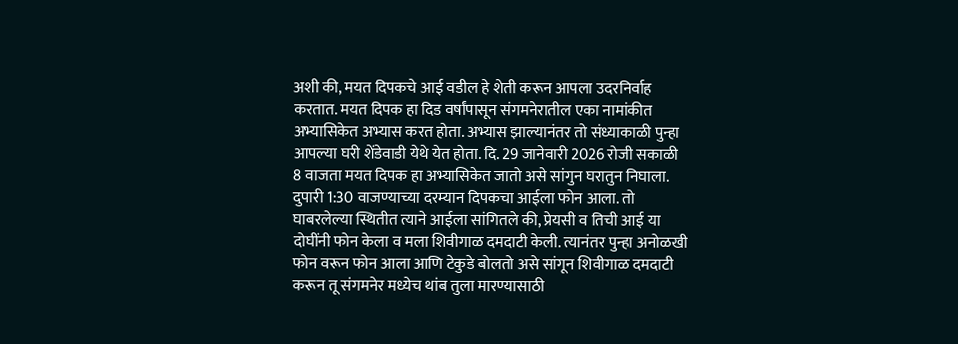अशी की, मयत दिपकचे आई वडील हे शेती करून आपला उदरनिर्वाह करतात. मयत दिपक हा दिड वर्षांपासून संगमनेरातील एका नामांकीत अभ्यासिकेत अभ्यास करत होता. अभ्यास झाल्यानंतर तो संध्याकाळी पुन्हा आपल्या घरी शेंडेवाडी येथे येत होता. दि. 29 जानेवारी 2026 रोजी सकाळी 8 वाजता मयत दिपक हा अभ्यासिकेत जातो असे सांगुन घरातुन निघाला. दुपारी 1:30 वाजण्याच्या दरम्यान दिपकचा आईला फोन आला. तो घाबरलेल्या स्थितीत त्याने आईला सांगितले की, प्रेयसी व तिची आई या दोघींनी फोन केला व मला शिवीगाळ दमदाटी केली. त्यानंतर पुन्हा अनोळखी फोन वरून फोन आला आणि टेकुडे बोलतो असे सांगून शिवीगाळ दमदाटी करून तू संगमनेर मध्येच थांब तुला मारण्यासाठी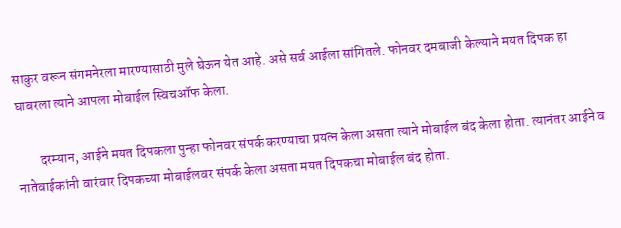साकुर वरून संगमनेरला मारण्यासाठी मुले घेऊन येत आहे. असे सर्व आईला सांगितले. फोनवर दमबाजी केल्याने मयत दिपक हा घाबरला त्याने आपला मोबाईल स्विचऑफ केला.

        दरम्यान, आईने मयत दिपकला पुन्हा फोनवर संपर्क करण्याचा प्रयत्न केला असता त्याने मोबाईल बंद केला होता. त्यानंतर आईने व नातेवाईकांनी वारंवार दिपकच्या मोबाईलवर संपर्क केला असता मयत दिपकचा मोबाईल बंद होता.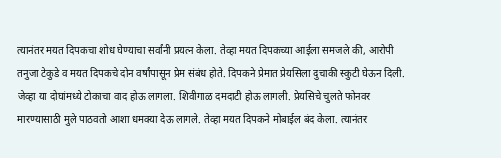त्यानंतर मयत दिपकचा शोध घेण्याचा सर्वांनी प्रयत्न केला. तेव्हा मयत दिपकच्या आईला समजले की, आरोपी तनुजा टेकुडे व मयत दिपकचे दोन वर्षांपासून प्रेम संबंध होते. दिपकने प्रेमात प्रेयसिला दुचाकी स्कुटी घेऊन दिली. जेव्हा या दोघांमध्ये टोकाचा वाद होऊ लागला. शिवीगाळ दमदाटी होऊ लागली. प्रेयसिचे चुलते फोनवर मारण्यासाठी मुले पाठवतो आशा धमक्या देऊ लागले. तेव्हा मयत दिपकने मोबाईल बंद केला. त्यानंतर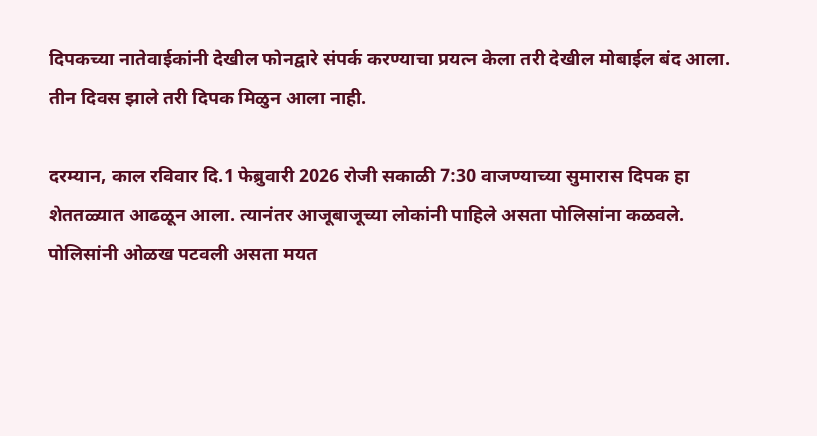दिपकच्या नातेवाईकांनी देखील फोनद्वारे संपर्क करण्याचा प्रयत्न केला तरी देखील मोबाईल बंद आला. तीन दिवस झाले तरी दिपक मिळुन आला नाही.

दरम्यान, काल रविवार दि.1 फेब्रुवारी 2026 रोजी सकाळी 7:30 वाजण्याच्या सुमारास दिपक हा शेततळ्यात आढळून आला. त्यानंतर आजूबाजूच्या लोकांनी पाहिले असता पोलिसांना कळवले. पोलिसांनी ओळख पटवली असता मयत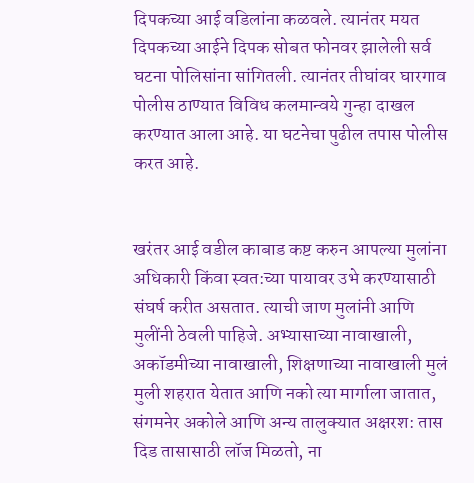दिपकच्या आई वडिलांना कळवले. त्यानंतर मयत दिपकच्या आईने दिपक सोबत फोनवर झालेली सर्व घटना पोलिसांना सांगितली. त्यानंतर तीघांवर घारगाव पोलीस ठाण्यात विविध कलमान्वये गुन्हा दाखल करण्यात आला आहे. या घटनेचा पुढील तपास पोलीस करत आहे.


खरंतर आई वडील काबाड कष्ट करुन आपल्या मुलांना अधिकारी किंवा स्वत:च्या पायावर उभे करण्यासाठी संघर्ष करीत असतात. त्याची जाण मुलांनी आणि मुलींनी ठेवली पाहिजे. अभ्यासाच्या नावाखाली, अकॉडमीच्या नावाखाली, शिक्षणाच्या नावाखाली मुलं मुली शहरात येतात आणि नको त्या मार्गाला जातात, संगमनेर अकोले आणि अन्य तालुक्यात अक्षरश: तास दिड तासासाठी लॉज मिळतो, ना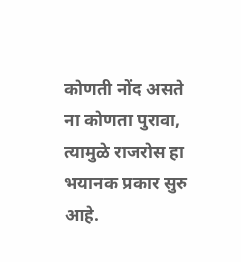कोणती नोंद असते ना कोणता पुरावा, त्यामुळे राजरोस हा भयानक प्रकार सुरु आहे.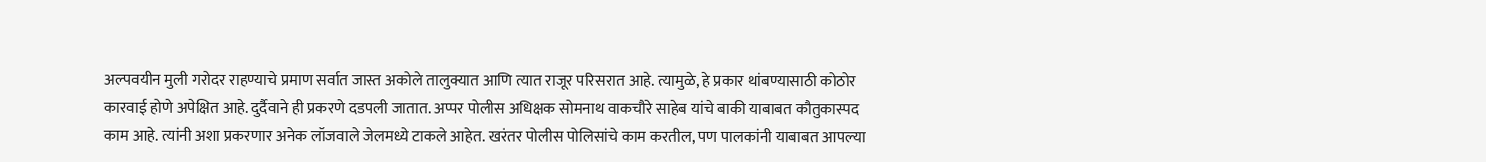अल्पवयीन मुली गरोदर राहण्याचे प्रमाण सर्वात जास्त अकोले तालुक्यात आणि त्यात राजूर परिसरात आहे. त्यामुळे, हे प्रकार थांबण्यासाठी कोठोर कारवाई होणे अपेक्षित आहे. दुर्दैवाने ही प्रकरणे दडपली जातात. अप्पर पोलीस अधिक्षक सोमनाथ वाकचौरे साहेब यांचे बाकी याबाबत कौतुकास्पद काम आहे. त्यांनी अशा प्रकरणार अनेक लॉजवाले जेलमध्ये टाकले आहेत. खरंतर पोलीस पोलिसांचे काम करतील, पण पालकांनी याबाबत आपल्या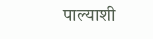पाल्याशी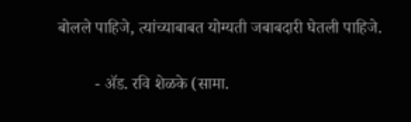बोलले पाहिजे, त्यांच्याबाबत योग्यती जबाबदारी घेतली पाहिजे.

         - ॲड. रवि शेळके (सामा.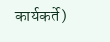कार्यकर्ते)